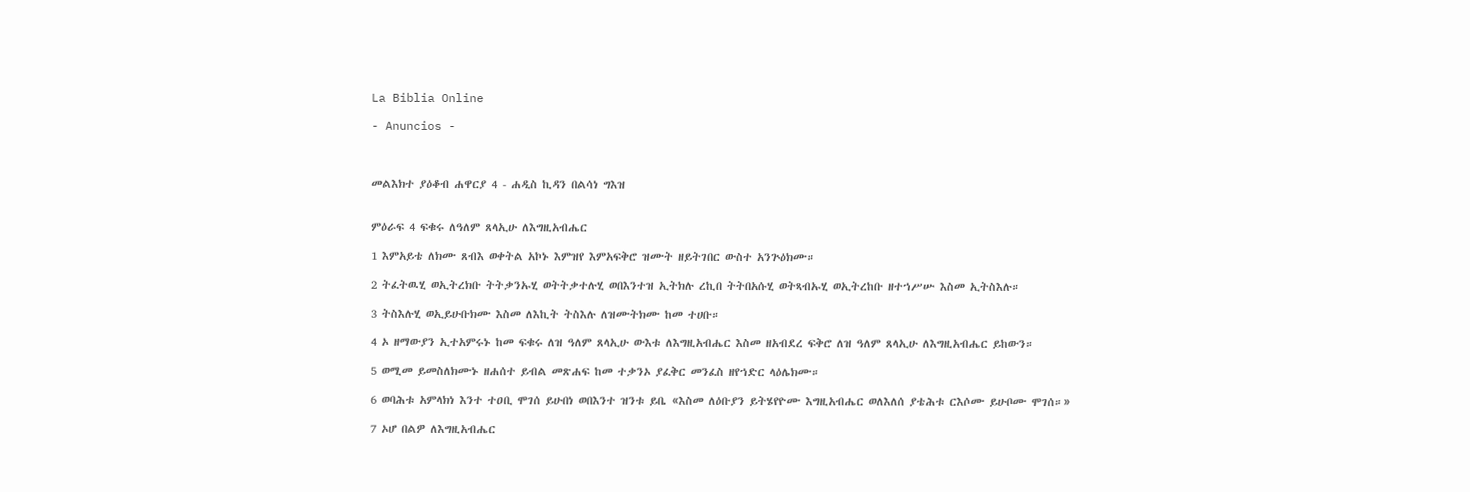La Biblia Online

- Anuncios -



መልእክተ ያዕቆብ ሐዋርያ 4 - ሐዲስ ኪዳን በልሳነ ግእዝ


ምዕራፍ 4 ፍቁሩ ለዓለም ጸላኢሁ ለእግዚአብሔር

1 እምአይቴ ለክሙ ጸብእ ወቀትል አኮኑ እምዝየ እምአፍቅሮ ዝሙት ዘይትገበር ውስተ አንጕዕክሙ።

2 ትፈትዉሂ ወኢትረክቡ ትትቃንኡሂ ወትትቃተሉሂ ወበእንተዝ ኢትክሉ ረኪበ ትትበአሱሂ ወትጻብኡሂ ወኢትረከቡ ዘተኀሥሡ እስመ ኢትስእሉ።

3 ትስእሉሂ ወኢይሁቡክሙ እስመ ለእኪት ትስእሉ ለዝሙትክሙ ከመ ተሀቡ።

4 ኦ ዘማውያን ኢተአምሩኑ ከመ ፍቁሩ ለዝ ዓለም ጸላኢሁ ውእቱ ለእግዚአብሔር እስመ ዘአብደረ ፍቅሮ ለዝ ዓለም ጸላኢሁ ለእግዚአብሔር ይከውን።

5 ወሚመ ይመስለክሙኑ ዘሐሰተ ይብል መጽሐፍ ከመ ተቃንኦ ያፈቅር መንፈስ ዘየኀድር ላዕሌክሙ።

6 ወባሕቱ አምላክነ እንተ ተዐቢ ሞገሰ ይሁበነ ወበእንተ ዝንቱ ይቤ «እስመ ለዕቡያን ይትሄየዮሙ እግዚአብሔር ወለእለሰ ያቴሕቱ ርእሶሙ ይሁቦሙ ሞገሰ።»

7 ኦሆ በልዎ ለእግዚአብሔር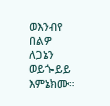ወእንብየ በልዎ ለጋኔን ወይጐይይ እምኔክሙ።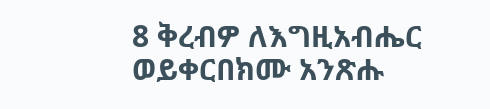8 ቅረብዎ ለእግዚአብሔር ወይቀርበክሙ አንጽሑ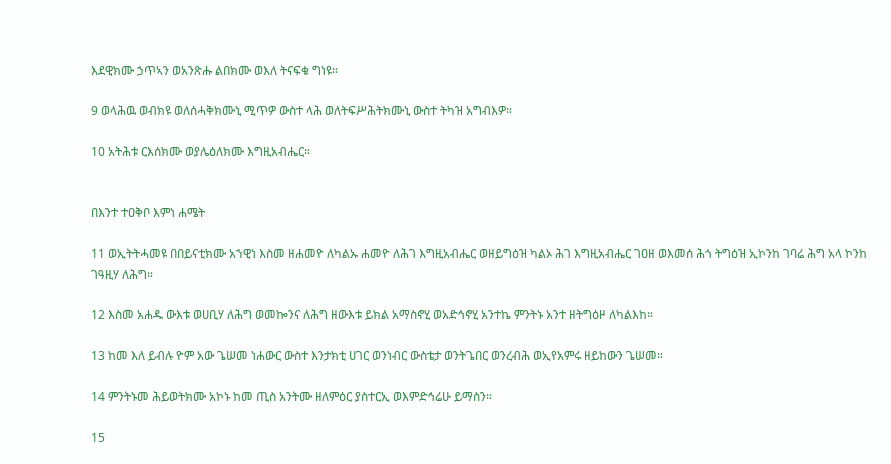እደዊክሙ ኃጥኣን ወአንጽሑ ልበክሙ ወእለ ትናፍቁ ግነዩ።

9 ወላሕዉ ወብክዩ ወለሰሓቅክሙኒ ሚጥዎ ውስተ ላሕ ወለትፍሥሕትክሙኒ ውስተ ትካዝ አግብእዎ።

10 አትሕቱ ርእሰክሙ ወያሌዕለክሙ እግዚአብሔር።


በእንተ ተዐቅቦ እምነ ሐሜት

11 ወኢትትሓመዩ በበይናቲክሙ አኀዊነ እስመ ዘሐመዮ ለካልኡ ሐመዮ ለሕገ እግዚአብሔር ወዘይግዕዝ ካልኦ ሕገ እግዚአብሔር ገዐዘ ወእመሰ ሕጎ ትግዕዝ ኢኮንከ ገባሬ ሕግ አላ ኮንከ ገዓዚሃ ለሕግ።

12 እስመ አሐዱ ውእቱ ወሀቢሃ ለሕግ ወመኰንና ለሕግ ዘውእቱ ይክል አማስኖሂ ወአድኅኖሂ አንተኬ ምንትኑ አንተ ዘትግዕዞ ለካልእከ።

13 ከመ እለ ይብሉ ዮም አው ጌሠመ ነሐውር ውስተ እንታክቲ ሀገር ወንነብር ውስቴታ ወንትጌበር ወንረብሕ ወኢየአምሩ ዘይከውን ጌሠመ።

14 ምንትኑመ ሕይወትክሙ አኮኑ ከመ ጢስ አንትሙ ዘለምዕር ያስተርኢ ወእምድኅሬሁ ይማስን።

15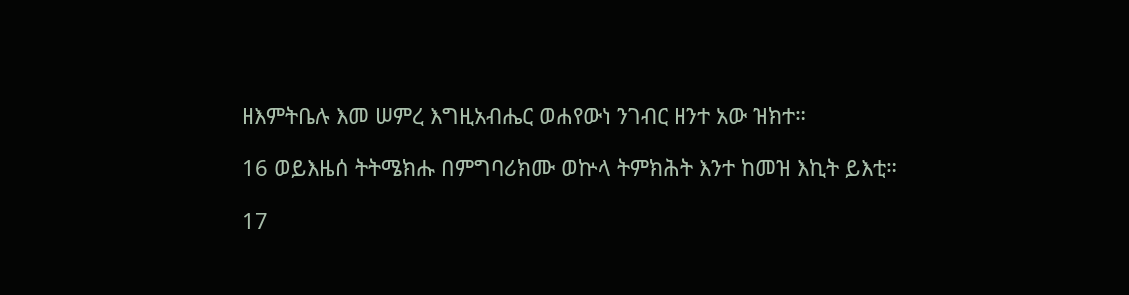ዘእምትቤሉ እመ ሠምረ እግዚአብሔር ወሐየውነ ንገብር ዘንተ አው ዝክተ።

16 ወይእዜሰ ትትሜክሑ በምግባሪክሙ ወኵላ ትምክሕት እንተ ከመዝ እኪት ይእቲ።

17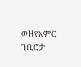ወዘየአምር ገቢሮታ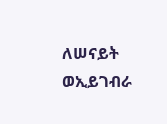ለሠናይት ወኢይገብራ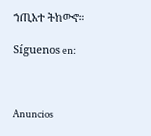ኀጢአተ ትከውኖ።

Síguenos en:



Anuncios